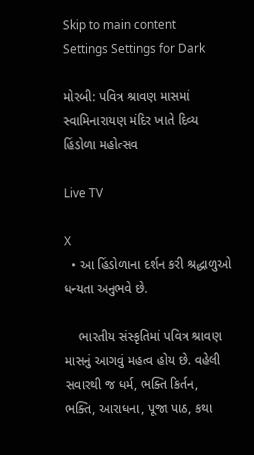Skip to main content
Settings Settings for Dark

મોરબી: પવિત્ર શ્રાવણ માસમાં સ્વામિનારાયણ મંદિર ખાતે દિવ્ય હિંડોળા મહોત્સવ

Live TV

X
  • આ હિંડોળાના દર્શન કરી શ્રદ્ધાળુઓ ધન્યતા અનુભવે છે.

    ભારતીય સંસ્કૃતિમાં પવિત્ર શ્રાવણ માસનું આગવું મહત્વ હોય છે. વહેલી સવારથી જ ધર્મ, ભક્તિ કિર્તન, ભક્તિ, આરાધના, પૂજા પાઠ, કથા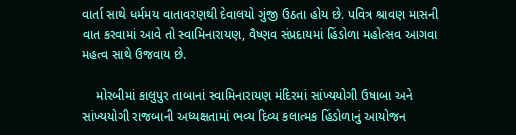વાર્તા સાથે ધર્મમય વાતાવરણથી દેવાલયો ગુંજી ઉઠતા હોય છે. પવિત્ર શ્રાવણ માસની વાત કરવામાં આવે તો સ્વામિનારાયણ, વૈષ્ણવ સંપ્રદાયમાં હિંડોળા મહોત્સવ આગવા મહત્વ સાથે ઉજવાય છે.

    મોરબીમાં કાલુપુર તાબાનાં સ્વામિનારાયણ મંદિરમાં સાંખ્યયોગી ઉષાબા અને સાંખ્યયોગી રાજબાની અધ્યક્ષતામાં ભવ્ય દિવ્ય કલાત્મક હિંડોળાનું આયોજન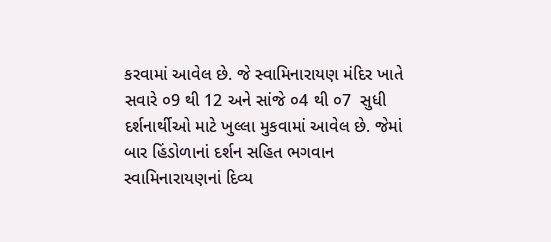કરવામાં આવેલ છે. જે સ્વામિનારાયણ મંદિર ખાતે  સવારે ૦9 થી 12 અને સાંજે ૦4 થી ૦7  સુધી દર્શનાર્થીઓ માટે ખુલ્લા મુકવામાં આવેલ છે. જેમાં બાર હિંડોળાનાં દર્શન સહિત ભગવાન સ્વામિનારાયણનાં દિવ્ય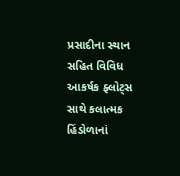પ્રસાદીના સ્થાન સહિત વિવિધ આકર્ષક ફ્લોટ્સ સાથે કલાત્મક હિંડોળાનાં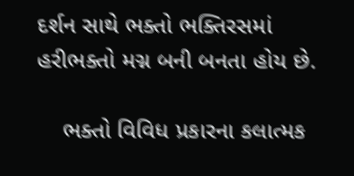દર્શન સાથે ભક્તો ભક્તિરસમાં હરીભક્તો મગ્ન બની બનતા હોય છે.

    ભક્તો વિવિધ પ્રકારના કલાત્મક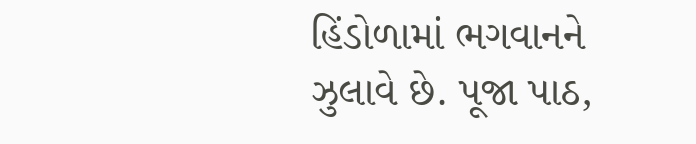હિંડોળામાં ભગવાનને ઝુલાવે છે. પૂજા પાઠ,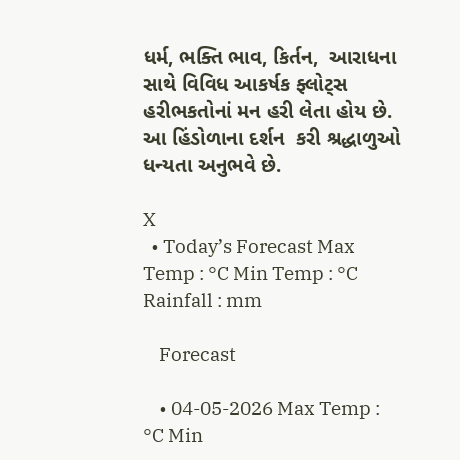ધર્મ, ભક્તિ ભાવ, કિર્તન,  આરાધના સાથે વિવિધ આકર્ષક ફ્લોટ્સ હરીભકતોનાં મન હરી લેતા હોય છે. આ હિંડોળાના દર્શન  કરી શ્રદ્ધાળુઓ ધન્યતા અનુભવે છે.

X
  • Today’s Forecast Max Temp : °C Min Temp : °C Rainfall : mm

    Forecast

    • 04-05-2026 Max Temp : °C Min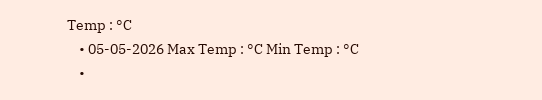Temp : °C
    • 05-05-2026 Max Temp : °C Min Temp : °C
    •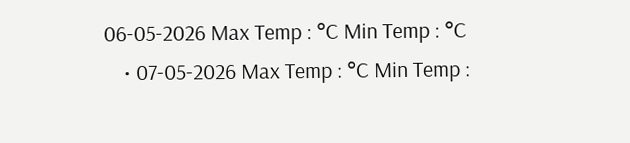06-05-2026 Max Temp : °C Min Temp : °C
    • 07-05-2026 Max Temp : °C Min Temp :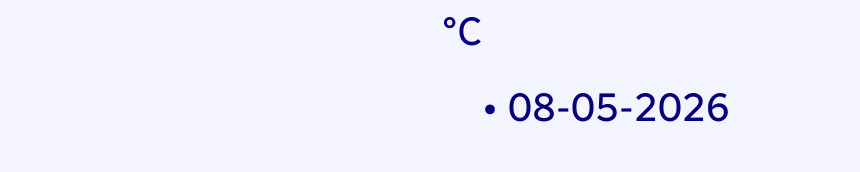°C
    • 08-05-2026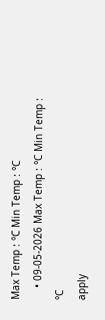Max Temp : °C Min Temp : °C
    • 09-05-2026 Max Temp : °C Min Temp : °C
apply